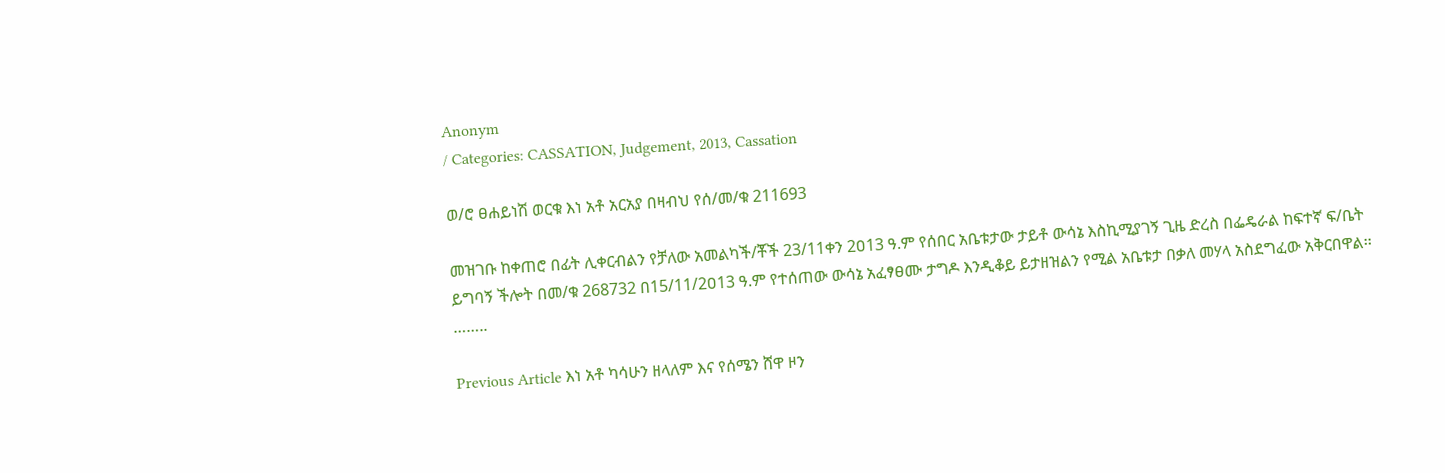Anonym
/ Categories: CASSATION, Judgement, 2013, Cassation

ወ/ሮ ፀሐይነሽ ወርቁ እነ አቶ አርአያ በዛብህ የሰ/መ/ቁ 211693

መዝገቡ ከቀጠሮ በፊት ሊቀርብልን የቻለው አመልካች/ቾች 23/11ቀን 2ዐ13 ዓ.ም የሰበር አቤቱታው ታይቶ ውሳኔ እስኪሚያገኝ ጊዜ ድረስ በፌዴራል ከፍተኛ ፍ/ቤት ይግባኝ ችሎት በመ/ቁ 268732 በ15/11/2ዐ13 ዓ.ም የተሰጠው ውሳኔ አፈፃፀሙ ታግዶ እንዲቆይ ይታዘዝልን የሚል አቤቱታ በቃለ መሃላ አስደግፈው አቅርበዋል፡፡……..

Previous Article እነ አቶ ካሳሁን ዘላለም እና የሰሜን ሸዋ ዞን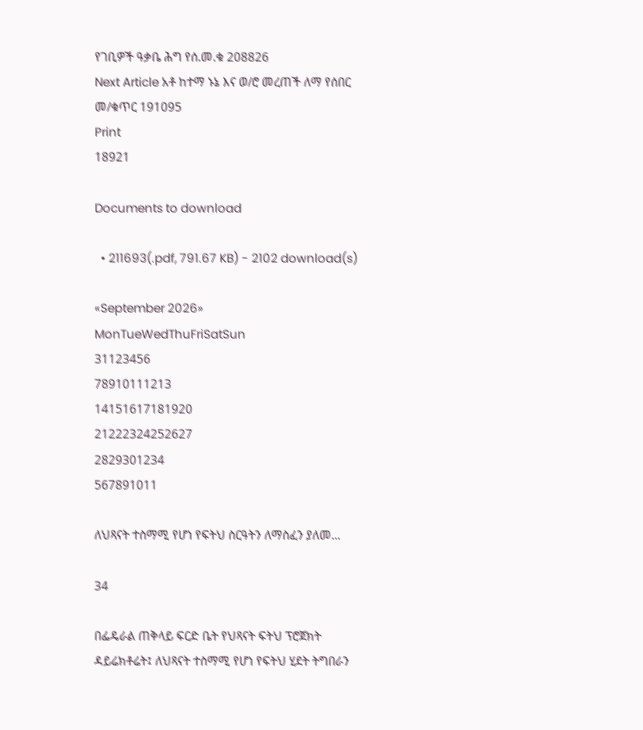የገቢዎች ዓቃቤ ሕግ የሰ.መ.ቁ 208826
Next Article አቶ ከተማ ኑኔ እና ወ/ሮ መረጠች ለማ የሰበር መ/ቁጥር 191095
Print
18921

Documents to download

  • 211693(.pdf, 791.67 KB) - 2102 download(s)

«September 2026»
MonTueWedThuFriSatSun
31123456
78910111213
14151617181920
21222324252627
2829301234
567891011

ለህጻናት ተስማሚ የሆነ የፍትህ ስርዓትን ለማስፈን ያለመ...

34

በፌዴራል ጠቅላይ ፍርድ ቤት የህጻናት ፍትህ ፕሮጀክት ዳይሬክቶሬት፤ ለህጻናት ተስማሚ የሆነ የፍትህ ሂደት ትግበራን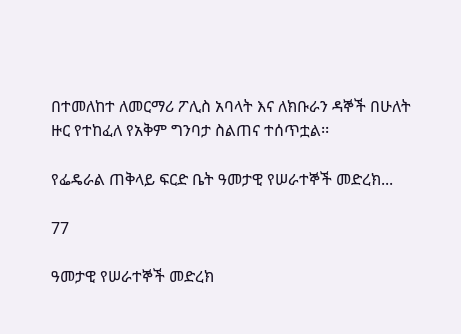በተመለከተ ለመርማሪ ፖሊስ አባላት እና ለክቡራን ዳኞች በሁለት ዙር የተከፈለ የአቅም ግንባታ ስልጠና ተሰጥቷል፡፡

የፌዴራል ጠቅላይ ፍርድ ቤት ዓመታዊ የሠራተኞች መድረክ...

77

ዓመታዊ የሠራተኞች መድረክ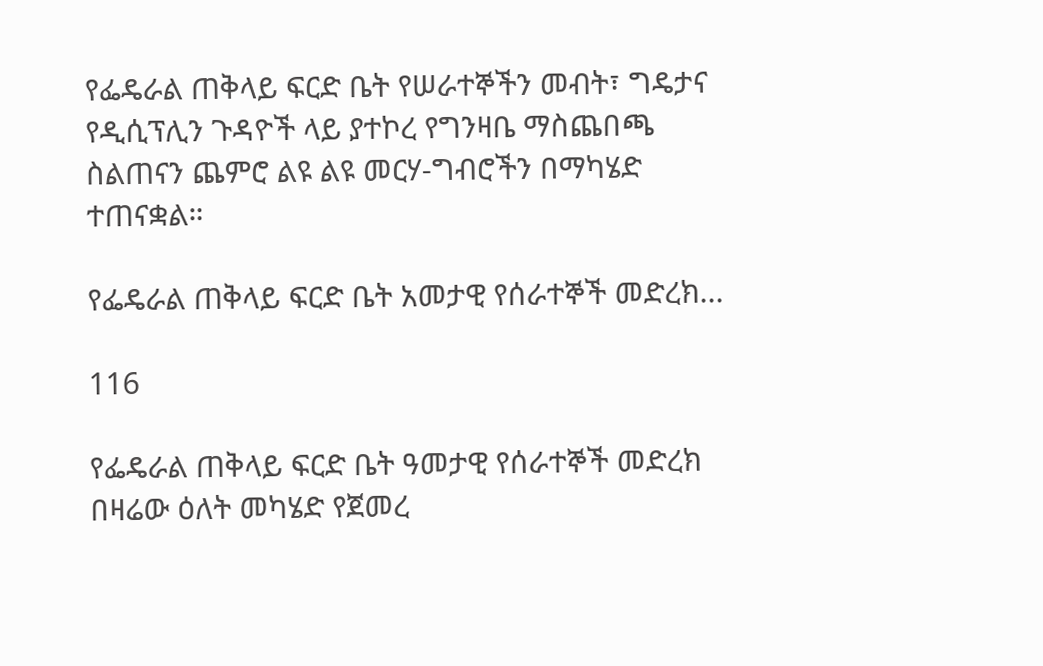የፌዴራል ጠቅላይ ፍርድ ቤት የሠራተኞችን መብት፣ ግዴታና የዲሲፕሊን ጉዳዮች ላይ ያተኮረ የግንዛቤ ማስጨበጫ ስልጠናን ጨምሮ ልዩ ልዩ መርሃ-ግብሮችን በማካሄድ ተጠናቋል።

የፌዴራል ጠቅላይ ፍርድ ቤት አመታዊ የሰራተኞች መድረክ...

116

የፌዴራል ጠቅላይ ፍርድ ቤት ዓመታዊ የሰራተኞች መድረክ በዛሬው ዕለት መካሄድ የጀመረ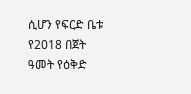ሲሆን የፍርድ ቤቱ የ2018 በጀት ዓመት የዕቅድ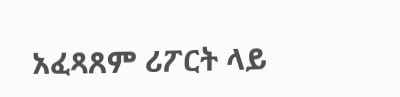አፈጻጸም ሪፖርት ላይ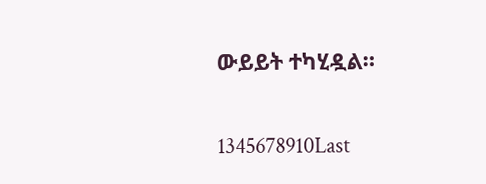ውይይት ተካሂዷል።

1345678910Last